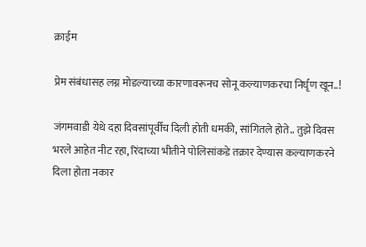क्राईम

प्रेम संबंधासह लग्न मोडल्याच्या कारणावरूनच सोनू कल्याणकरचा निर्घृण खून..!

जंगमवाडी येथे दहा दिवसांपूर्वीच दिली होती धमकी, सांगितले होते.. तुझे दिवस भरले आहेत नीट रहा, रिंदाच्या भीतीने पोलिसांकडे तक्रार देण्यास कल्याणकरने दिला होता नकार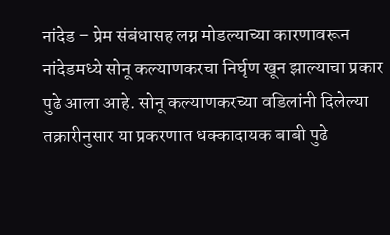नांदेड – प्रेम संबंधासह लग्न मोडल्याच्या कारणावरून नांदेडमध्ये सोनू कल्याणकरचा निर्घृण खून झाल्याचा प्रकार पुढे आला आहे. सोनू कल्याणकरच्या वडिलांनी दिलेल्या तक्रारीनुसार या प्रकरणात धक्कादायक बाबी पुढे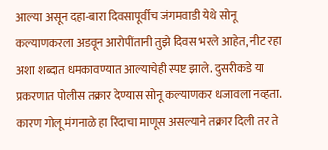आल्या असून दहा-बारा दिवसापूर्वीच जंगमवाडी येथे सोनू कल्याणकरला अडवून आरोपींतानी तुझे दिवस भरले आहेत, नीट रहा अशा शब्दात धमकावण्यात आल्याचेही स्पष्ट झाले. दुसरीकडे या प्रकरणात पोलीस तक्रार देण्यास सोनू कल्याणकर धजावला नव्हता. कारण गोलू मंगनाळे हा रिंदाचा माणूस असल्याने तक्रार दिली तर ते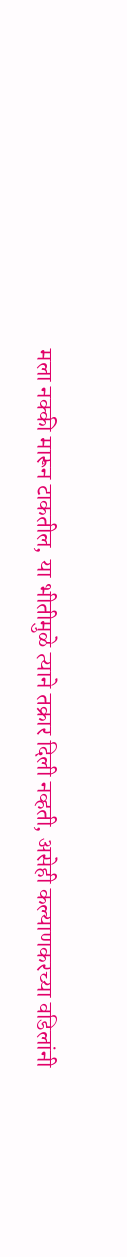मला नक्की मारून टाकतील, या भीतीमुळे त्याने तक्रार दिली नव्हती, असेही कल्याणकरच्या वडिलांनी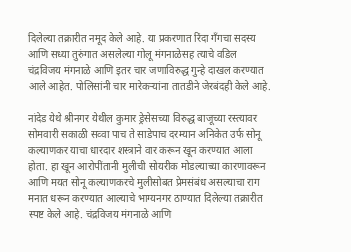दिलेल्या तक्रारीत नमूद केले आहे. या प्रकरणात रिंदा गँगचा सदस्य आणि सध्या तुरुंगात असलेल्या गोलू मंगनाळेसह त्याचे वडिल चंद्रविजय मंगनाळे आणि इतर चार जणाविरुद्ध गुन्हे दाखल करण्यात आले आहेत. पोलिसांनी चार मारेकऱ्यांना तातडीने जेरबंदही केले आहे.

नांदेड येथे श्रीनगर येथील कुमार ड्रेसेसच्या विरुद्ध बाजूच्या रस्त्यावर सोमवारी सकाळी सव्वा पाच ते साडेपाच दरम्यान अनिकेत उर्फ सोनू कल्याणकर याचा धारदार शस्त्राने वार करून खून करण्यात आला होता. हा खून आरोपींतानी मुलीची सोयरीक मोडल्याच्या कारणावरून आणि मयत सोनू कल्याणकरचे मुलीसोबत प्रेमसंबंध असल्याचा राग मनात धरून करण्यात आल्याचे भाग्यनगर ठाण्यात दिलेल्या तक्रारीत स्पष्ट केले आहे. चंद्रविजय मंगनाळे आणि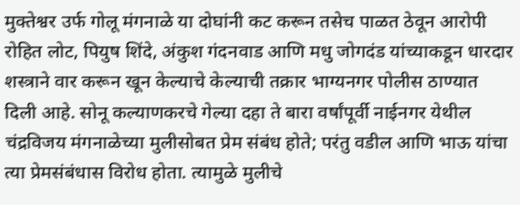मुक्तेश्वर उर्फ गोलू मंगनाळे या दोघांनी कट करून तसेच पाळत ठेवून आरोपी रोहित लोट, पियुष शिंदे, अंकुश गंदनवाड आणि मधु जोगदंड यांच्याकडून धारदार शस्त्राने वार करून खून केल्याचे केल्याची तक्रार भाग्यनगर पोलीस ठाण्यात दिली आहे. सोनू कल्याणकरचे गेल्या दहा ते बारा वर्षांपूर्वी नाईनगर येथील चंद्रविजय मंगनाळेच्या मुलीसोबत प्रेम संबंध होते; परंतु वडील आणि भाऊ यांचा त्या प्रेमसंबंधास विरोध होता. त्यामुळे मुलीचे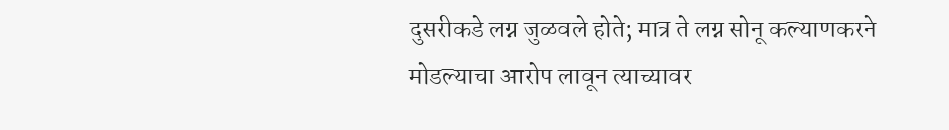दुसरीकडे लग्न जुळवले होते; मात्र ते लग्न सोनू कल्याणकरने मोडल्याचा आरोप लावून त्याच्यावर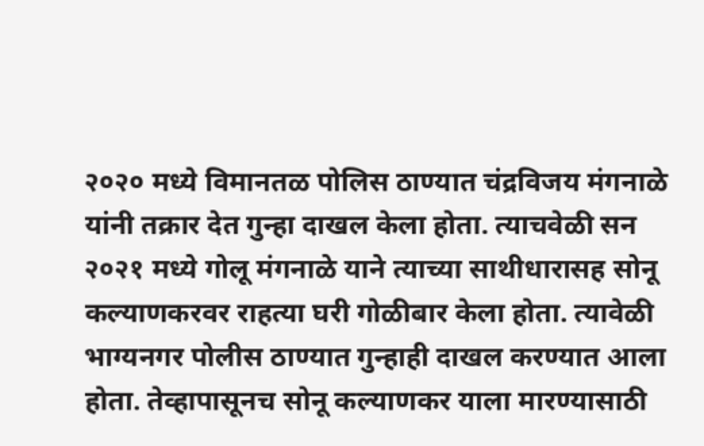२०२० मध्ये विमानतळ पोलिस ठाण्यात चंद्रविजय मंगनाळे यांनी तक्रार देत गुन्हा दाखल केला होता. त्याचवेळी सन २०२१ मध्ये गोलू मंगनाळे याने त्याच्या साथीधारासह सोनू कल्याणकरवर राहत्या घरी गोळीबार केला होता. त्यावेळी भाग्यनगर पोलीस ठाण्यात गुन्हाही दाखल करण्यात आला होता. तेव्हापासूनच सोनू कल्याणकर याला मारण्यासाठी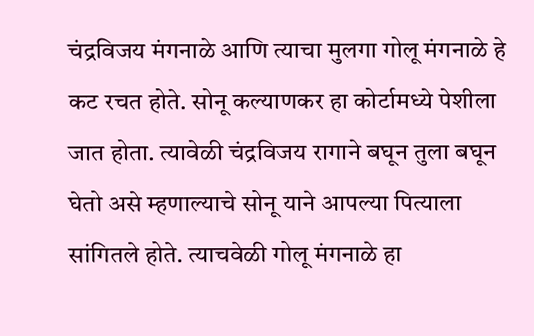चंद्रविजय मंगनाळे आणि त्याचा मुलगा गोलू मंगनाळे हे कट रचत होते. सोनू कल्याणकर हा कोर्टामध्ये पेशीला जात होता. त्यावेळी चंद्रविजय रागाने बघून तुला बघून घेतो असे म्हणाल्याचे सोनू याने आपल्या पित्याला सांगितले होते. त्याचवेळी गोलू मंगनाळे हा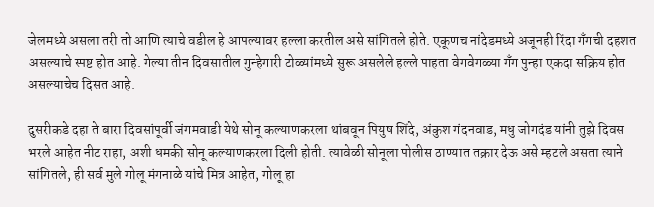जेलमध्ये असला तरी तो आणि त्याचे वडील हे आपल्यावर हल्ला करतील असे सांगितले होते. एकूणच नांदेडमध्ये अजूनही रिंदा गँगची दहशत असल्याचे स्पष्ट होत आहे. गेल्या तीन दिवसातील गुन्हेगारी टोळ्यांमध्ये सुरू असलेले हल्ले पाहता वेगवेगळ्या गँग पुन्हा एकदा सक्रिय होत असल्याचेच दिसत आहे.

दुसरीकडे दहा ते बारा दिवसांपूर्वी जंगमवाडी येथे सोनू कल्याणकरला थांबवून पियुष शिंदे, अंकुश गंदनवाड, मधु जोगदंड यांनी तुझे दिवस भरले आहेत नीट राहा, अशी धमकी सोनू कल्याणकरला दिली होती. त्यावेळी सोनूला पोलीस ठाण्यात तक्रार देऊ असे म्हटले असता त्याने सांगितले, ही सर्व मुले गोलू मंगनाळे यांचे मित्र आहेत, गोलू हा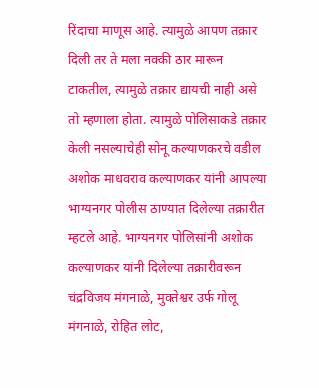रिंदाचा माणूस आहे. त्यामुळे आपण तक्रार दिली तर ते मला नक्की ठार मारून टाकतील, त्यामुळे तक्रार द्यायची नाही असे तो म्हणाला होता. त्यामुळे पोलिसाकडे तक्रार केली नसल्याचेही सोनू कल्याणकरचे वडील अशोक माधवराव कल्याणकर यांनी आपल्या भाग्यनगर पोलीस ठाण्यात दिलेल्या तक्रारीत म्हटले आहे. भाग्यनगर पोलिसांनी अशोक कल्याणकर यांनी दिलेल्या तक्रारीवरून चंद्रविजय मंगनाळे, मुक्तेश्वर उर्फ गोलू मंगनाळे, रोहित लोट,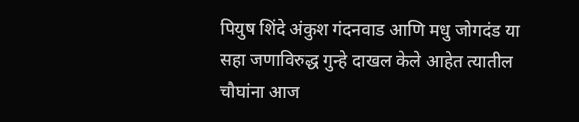पियुष शिंदे अंकुश गंदनवाड आणि मधु जोगदंड या सहा जणाविरुद्ध गुन्हे दाखल केले आहेत त्यातील चौघांना आज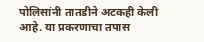पोलिसांनी तातडीने अटकही केली आहे. या प्रकरणाचा तपास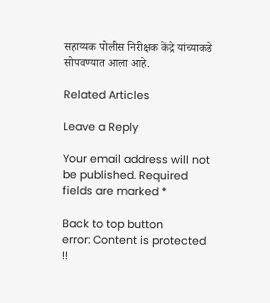सहाय्यक पोलीस निरीक्षक केंद्रे यांच्याकडे सोपवण्यात आला आहे.

Related Articles

Leave a Reply

Your email address will not be published. Required fields are marked *

Back to top button
error: Content is protected !!